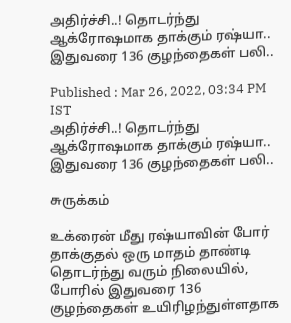அதிர்ச்சி..! தொடர்ந்து ஆக்ரோஷமாக தாக்கும் ரஷ்யா.. இதுவரை 136 குழந்தைகள் பலி..

Published : Mar 26, 2022, 03:34 PM IST
அதிர்ச்சி..! தொடர்ந்து ஆக்ரோஷமாக தாக்கும் ரஷ்யா.. இதுவரை 136 குழந்தைகள் பலி..

சுருக்கம்

உக்ரைன் மீது ரஷ்யாவின் போர் தாக்குதல் ஒரு மாதம் தாண்டி தொடர்ந்து வரும் நிலையில், போரில் இதுவரை 136 குழந்தைகள் உயிரிழந்துள்ளதாக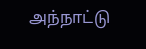அந்நாட்டு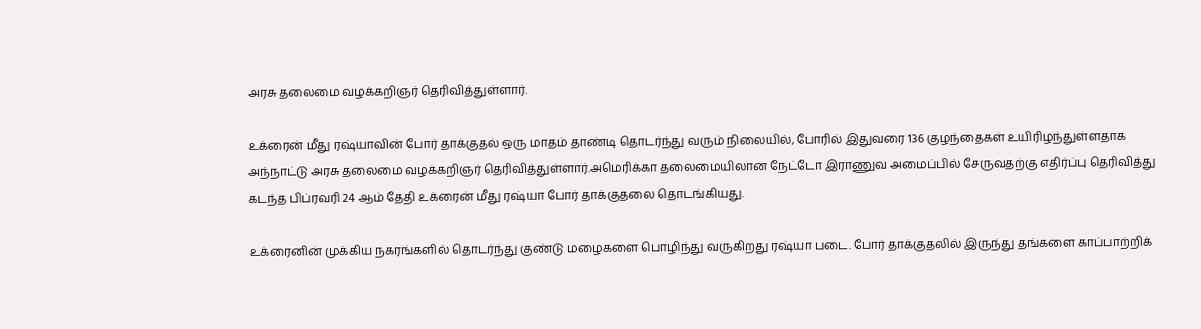அரசு தலைமை வழக்கறிஞர் தெரிவித்துள்ளார்.

உக்ரைன் மீது ரஷ்யாவின் போர் தாக்குதல் ஒரு மாதம் தாண்டி தொடர்ந்து வரும் நிலையில், போரில் இதுவரை 136 குழந்தைகள் உயிரிழந்துள்ளதாக அந்நாட்டு அரசு தலைமை வழக்கறிஞர் தெரிவித்துள்ளார்.அமெரிக்கா தலைமையிலான நேட்டோ இராணுவ அமைப்பில் சேருவதற்கு எதிர்ப்பு தெரிவித்து கடந்த பிப்ரவரி 24 ஆம் தேதி உக்ரைன் மீது ரஷ்யா போர் தாக்குதலை தொடங்கியது.

உக்ரைனின் முக்கிய நகரங்களில் தொடர்ந்து குண்டு மழைகளை பொழிந்து வருகிறது ரஷ்யா படை. போர் தாக்குதலில் இருந்து தங்களை காப்பாற்றிக்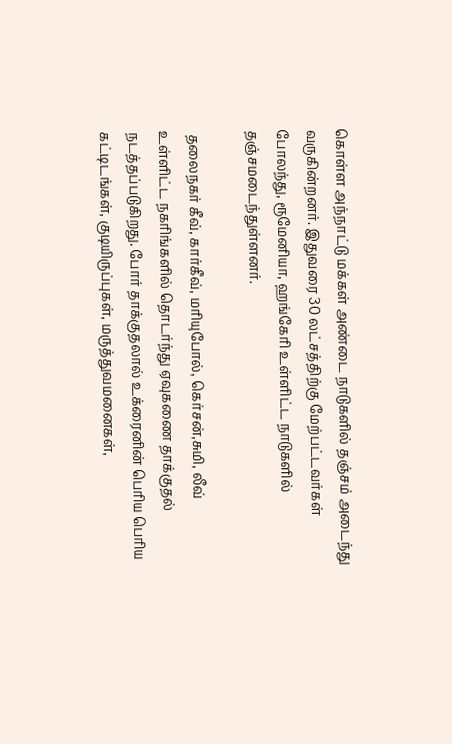கொள்ள அந்நாட்டு மக்கள் அண்டை நாடுகளில் தஞ்சம் அடைந்து வருகின்றனர். இதுவரை 30 லட்சத்திற்கு மேற்பட்டவர்கள் போலந்து, ரூமேனியா, ஹங்கேரி உள்ளிட்ட நாடுகளில் தஞ்சமடைந்துள்ளனர்.

 தலைநகர் கீவ், கார்கீவ், மரியுபோல், கெர்சன்,சுமி, லீவ் உள்ளிட்ட நகரிங்களில் தொடர்ந்து ஏவுகணை தாக்குதல் நடத்தப்படுகிறது. போர் தாக்குதலால் உக்ரைனின் பெரிய பெரிய கட்டிடங்கள், குடியிருப்புகள், மருத்துவமனைகள்,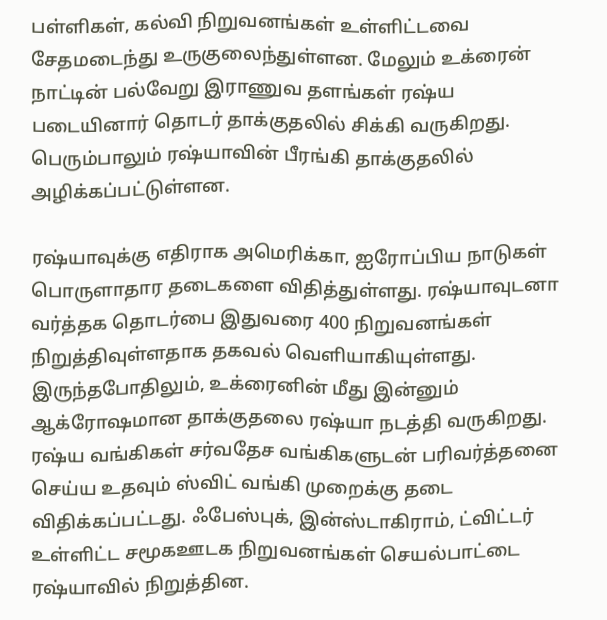பள்ளிகள், கல்வி நிறுவனங்கள் உள்ளிட்டவை சேதமடைந்து உருகுலைந்துள்ளன. மேலும் உக்ரைன் நாட்டின் பல்வேறு இராணுவ தளங்கள் ரஷ்ய படையினார் தொடர் தாக்குதலில் சிக்கி வருகிறது. பெரும்பாலும் ரஷ்யாவின் பீரங்கி தாக்குதலில் அழிக்கப்பட்டுள்ளன.

ரஷ்யாவுக்கு எதிராக அமெரிக்கா, ஐரோப்பிய நாடுகள் பொருளாதார தடைகளை விதித்துள்ளது. ரஷ்யாவுடனா வர்த்தக தொடர்பை இதுவரை 400 நிறுவனங்கள் நிறுத்திவுள்ளதாக தகவல் வெளியாகியுள்ளது. இருந்தபோதிலும், உக்ரைனின் மீது இன்னும் ஆக்ரோஷமான தாக்குதலை ரஷ்யா நடத்தி வருகிறது. ரஷ்ய வங்கிகள் சர்வதேச வங்கிகளுடன் பரிவர்த்தனை செய்ய உதவும் ஸ்விட் வங்கி முறைக்கு தடை விதிக்கப்பட்டது. ஃபேஸ்புக், இன்ஸ்டாகிராம், ட்விட்டர் உள்ளிட்ட சமூகஊடக நிறுவனங்கள் செயல்பாட்டை ரஷ்யாவில் நிறுத்தின.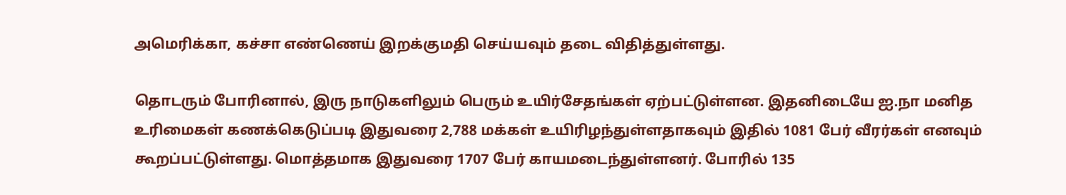அமெரிக்கா, கச்சா எண்ணெய் இறக்குமதி செய்யவும் தடை விதித்துள்ளது.

தொடரும் போரினால், இரு நாடுகளிலும் பெரும் உயிர்சேதங்கள் ஏற்பட்டுள்ளன. இதனிடையே ஐ.நா மனித உரிமைகள் கணக்கெடுப்படி இதுவரை 2,788 மக்கள் உயிரிழந்துள்ளதாகவும் இதில் 1081 பேர் வீரர்கள் எனவும் கூறப்பட்டுள்ளது. மொத்தமாக இதுவரை 1707 பேர் காயமடைந்துள்ளனர். போரில் 135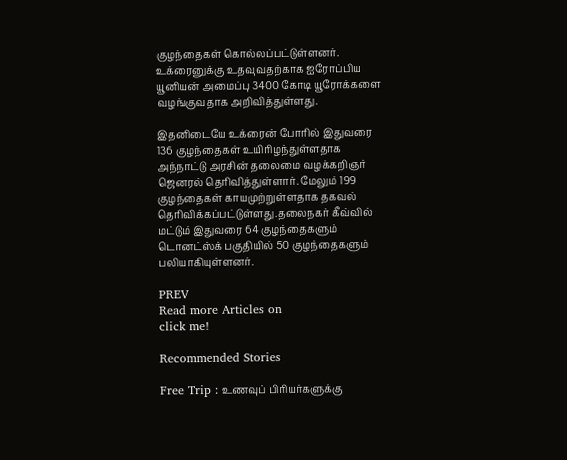குழந்தைகள் கொல்லப்பட்டுள்ளனர். உக்ரைனுக்கு உதவுவதற்காக ஐரோப்பிய யூனியன் அமைப்பு 3400 கோடி யூரோக்களை வழங்குவதாக அறிவித்துள்ளது.

இதனிடையே உக்ரைன் போரில் இதுவரை 136 குழந்தைகள் உயிரிழந்துள்ளதாக அந்நாட்டு அரசின் தலைமை வழக்கறிஞர் ஜெனரல் தெரிவித்துள்ளார். மேலும் 199 குழந்தைகள் காயமுற்றுள்ளதாக தகவல் தெரிவிக்கப்பட்டுள்ளது.தலைநகர் கீவ்வில் மட்டும் இதுவரை 64 குழந்தைகளும் டொனட்ஸ்க் பகுதியில் 50 குழந்தைகளும் பலியாகியுள்ளனர்.

PREV
Read more Articles on
click me!

Recommended Stories

Free Trip : உணவுப் பிரியர்களுக்கு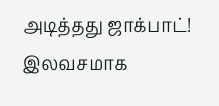அடித்தது ஜாக்பாட்! இலவசமாக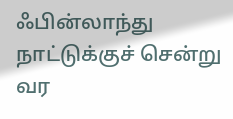ஃபின்லாந்து நாட்டுக்குச் சென்று வர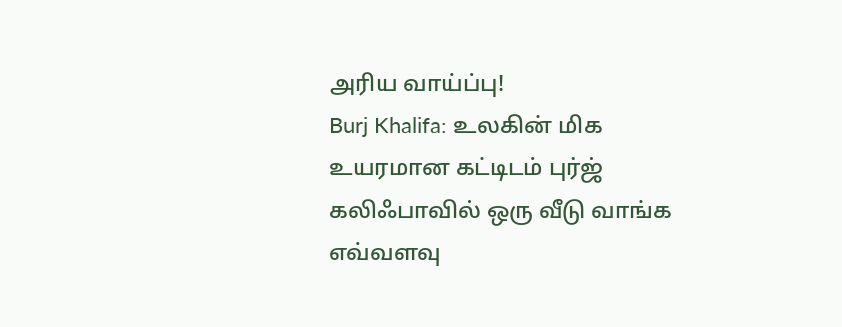அரிய வாய்ப்பு!
Burj Khalifa: உலகின் மிக உயரமான கட்டிடம் புர்ஜ் கலிஃபாவில் ஒரு வீடு வாங்க எவ்வளவு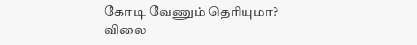கோடி வேணும் தெரியுமா? விலை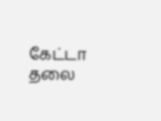கேட்டா தலை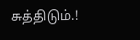சுத்திடும்.!